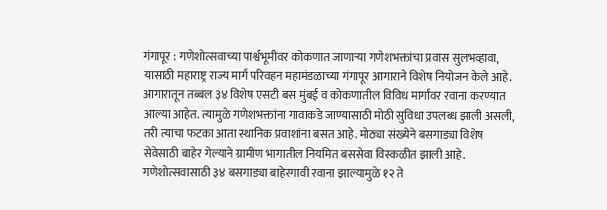गंगापूर : गणेशोत्सवाच्या पार्श्वभूमीवर कोकणात जाणाऱ्या गणेशभक्तांचा प्रवास सुलभव्हावा, यासाठी महाराष्ट्र राज्य मार्ग परिवहन महामंडळाच्या गंगापूर आगाराने विशेष नियोजन केले आहे. आगारातून तब्बल ३४ विशेष एसटी बस मुंबई व कोकणातील विविध मार्गांवर रवाना करण्यात आल्या आहेत. त्यामुळे गणेशभक्तांना गावाकडे जाण्यासाठी मोठी सुविधा उपलब्ध झाली असली, तरी त्याचा फटका आता स्थानिक प्रवाशांना बसत आहे. मोठ्या संख्येने बसगाड्या विशेष सेवेसाठी बाहेर गेल्याने ग्रामीण भागातील नियमित बससेवा विस्कळीत झाली आहे.
गणेशोत्सवासाठी ३४ बसगाड्या बाहेरगावी रवाना झाल्यामुळे १२ ते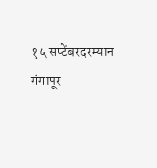१५ सप्टेंबरदरम्यान गंगापूर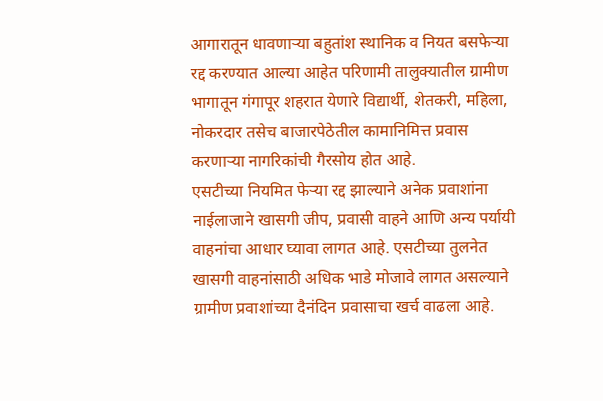आगारातून धावणाऱ्या बहुतांश स्थानिक व नियत बसफेऱ्या रद्द करण्यात आल्या आहेत परिणामी तालुक्यातील ग्रामीण भागातून गंगापूर शहरात येणारे विद्यार्थी, शेतकरी, महिला, नोकरदार तसेच बाजारपेठेतील कामानिमित्त प्रवास करणाऱ्या नागरिकांची गैरसोय होत आहे.
एसटीच्या नियमित फेऱ्या रद्द झाल्याने अनेक प्रवाशांना नाईलाजाने खासगी जीप, प्रवासी वाहने आणि अन्य पर्यायी वाहनांचा आधार घ्यावा लागत आहे. एसटीच्या तुलनेत खासगी वाहनांसाठी अधिक भाडे मोजावे लागत असल्याने ग्रामीण प्रवाशांच्या दैनंदिन प्रवासाचा खर्च वाढला आहे.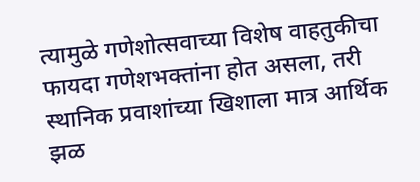त्यामुळे गणेशोत्सवाच्या विशेष वाहतुकीचा फायदा गणेशभक्तांना होत असला, तरी स्थानिक प्रवाशांच्या खिशाला मात्र आर्थिक झळ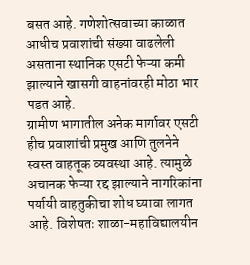बसत आहे. गणेशोत्सवाच्या काळात आधीच प्रवाशांची संख्या वाढलेली असताना स्थानिक एसटी फेऱ्या कमी झाल्याने खासगी वाहनांवरही मोठा भार पडत आहे.
ग्रामीण भागातील अनेक मार्गावर एसटी हीच प्रवाशांची प्रमुख आणि तुलनेने स्वस्त वाहतूक व्यवस्था आहे. त्यामुळे अचानक फेऱ्या रद्द झाल्याने नागरिकांना पर्यायी वाहतुकीचा शोध घ्यावा लागत आहे. विशेषतः शाळा-महाविद्यालयीन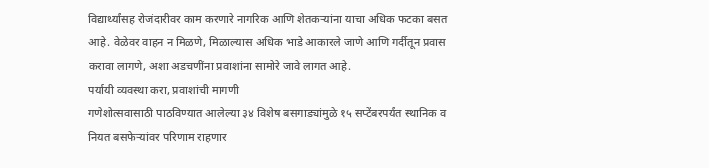विद्यार्थ्यांसह रोजंदारीवर काम करणारे नागरिक आणि शेतकऱ्यांना याचा अधिक फटका बसत आहे. वेळेवर वाहन न मिळणे, मिळाल्यास अधिक भाडे आकारले जाणे आणि गर्दीतून प्रवास करावा लागणे, अशा अडचणींना प्रवाशांना सामोरे जावे लागत आहे.
पर्यायी व्यवस्था करा, प्रवाशांची मागणी
गणेशोत्सवासाठी पाठविण्यात आलेल्या ३४ विशेष बसगाड्यांमुळे १५ सप्टेंबरपर्यंत स्थानिक व नियत बसफेऱ्यांवर परिणाम राहणार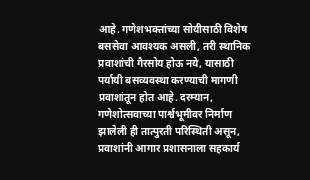आहे. गणेशभक्तांच्या सोयीसाठी विशेष बससेवा आवश्यक असली, तरी स्थानिक प्रवाशांची गैरसोय होऊ नये, यासाठी पर्यायी बसव्यवस्था करण्याची मागणी प्रवाशांतून होत आहे. दरम्यान, गणेशोत्सवाच्या पार्श्वभूमीवर निर्माण झालेली ही तात्पुरती परिस्थिती असून, प्रवाशांनी आगार प्रशासनाला सहकार्य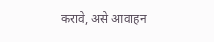करावे, असे आवाहन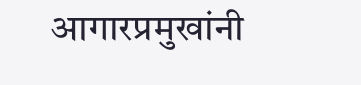आगारप्रमुखांनी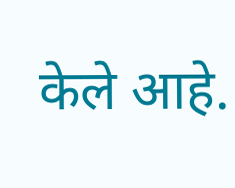केले आहे.